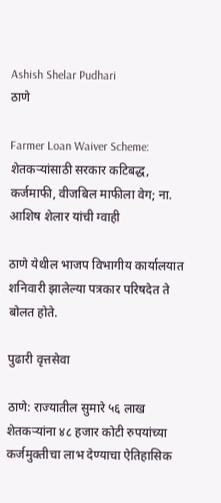Ashish Shelar Pudhari
ठाणे

Farmer Loan Waiver Scheme: शेतकऱ्यांसाठी सरकार कटिबद्ध, कर्जमाफी, वीजबिल माफीला वेग; ना. आशिष शेलार यांची ग्वाही

ठाणे येथील भाजप विभागीय कार्यालयात शनिवारी झालेल्या पत्रकार परिषदेत ते बोलत होते.

पुढारी वृत्तसेवा

ठाणे: राज्यातील सुमारे ५६ लाख शेतकऱ्यांना ४८ हजार कोटी रुपयांच्या कर्जमुक्तीचा लाभ देण्याचा ऐतिहासिक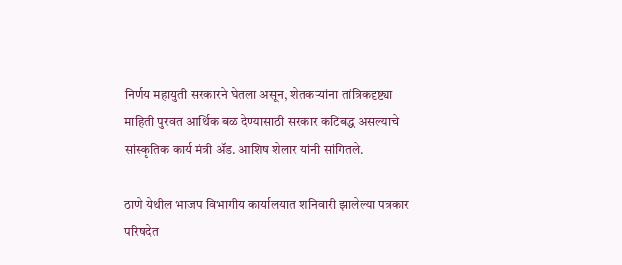निर्णय महायुती सरकारने घेतला असून, शेतकऱ्यांना तांत्रिकदृष्ट्या माहिती पुरवत आर्थिक बळ देण्यासाठी सरकार कटिबद्ध असल्याचे सांस्कृतिक कार्य मंत्री ॲड. आशिष शेलार यांनी सांगितले.

ठाणे येथील भाजप विभागीय कार्यालयात शनिवारी झालेल्या पत्रकार परिषदेत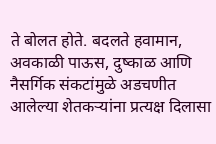ते बोलत होते. बदलते हवामान, अवकाळी पाऊस, दुष्काळ आणि नैसर्गिक संकटांमुळे अडचणीत आलेल्या शेतकऱ्यांना प्रत्यक्ष दिलासा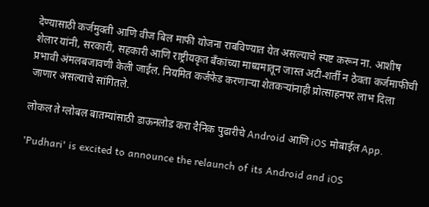देण्यासाठी कर्जमुक्ती आणि वीज बिल माफी योजना राबविण्यात येत असल्याचे स्पष्ट करून ना. आशीष शेलार यांनी, सरकारी, सहकारी आणि राष्ट्रीयकृत बँकांच्या माध्यमातून जास्त अटी-शर्ती न ठेवता कर्जमाफीची प्रभावी अंमलबजावणी केली जाईल. नियमित कर्जफेड करणाऱ्या शेतकऱ्यांनाही प्रोत्साहनपर लाभ दिला जाणार असल्याचे सांगितले.

लोकल ते ग्लोबल बातम्यांसाठी डाऊनलोड करा दैनिक पुढारीचे Android आणि iOS मोबाईल App.

'Pudhari' is excited to announce the relaunch of its Android and iOS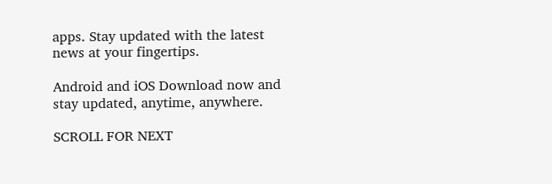apps. Stay updated with the latest news at your fingertips.

Android and iOS Download now and stay updated, anytime, anywhere.

SCROLL FOR NEXT